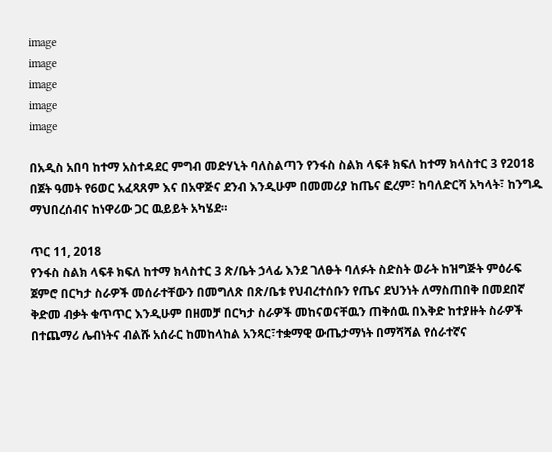image
image
image
image
image

በአዲስ አበባ ከተማ አስተዳደር ምግብ መድሃኒት ባለስልጣን የንፋስ ስልክ ላፍቶ ክፍለ ከተማ ክላስተር 3 የ2018 በጀት ዓመት የ6ወር አፈጻጸም እና በአዋጅና ደንብ እንዲሁም በመመሪያ ከጤና ፎረም፣ ከባለድርሻ አካላት፣ ከንግዱ ማህበረሰብና ከነዋሪው ጋር ዉይይት አካሄደ።

ጥር 11, 2018
የንፋስ ስልክ ላፍቶ ክፍለ ከተማ ክላስተር 3 ጽ/ቤት ኃላፊ እንደ ገለፁት ባለፉት ስድስት ወራት ከዝግጅት ምዕራፍ ጀምሮ በርካታ ስራዎች መሰራተቸውን በመግለጽ በጽ/ቤቱ የህብረተሰቡን የጤና ደህንነት ለማስጠበቅ በመደበኛ ቅድመ ብቃት ቁጥጥር እንዲሁም በዘመቻ በርካታ ስራዎች መከናወናቸዉን ጠቅሰዉ በእቅድ ከተያዙት ስራዎች በተጨማሪ ሌብነትና ብልሹ አሰራር ከመከላከል አንጻር፣ተቋማዊ ውጤታማነት በማሻሻል የሰራተኛና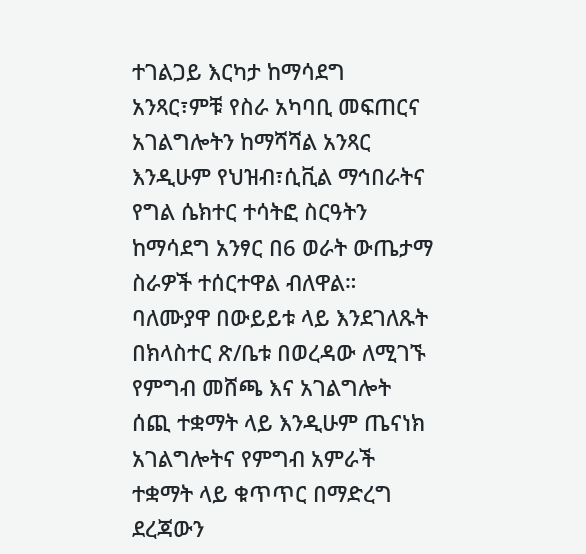ተገልጋይ እርካታ ከማሳደግ አንጻር፣ምቹ የስራ አካባቢ መፍጠርና አገልግሎትን ከማሻሻል አንጻር እንዲሁም የህዝብ፣ሲቪል ማኅበራትና የግል ሴክተር ተሳትፎ ስርዓትን ከማሳደግ አንፃር በ6 ወራት ውጤታማ ስራዎች ተሰርተዋል ብለዋል።  ባለሙያዋ በውይይቱ ላይ እንደገለጹት በክላስተር ጽ/ቤቱ በወረዳው ለሚገኙ የምግብ መሸጫ እና አገልግሎት ሰጪ ተቋማት ላይ እንዲሁም ጤናነክ አገልግሎትና የምግብ አምራች ተቋማት ላይ ቁጥጥር በማድረግ ደረጃውን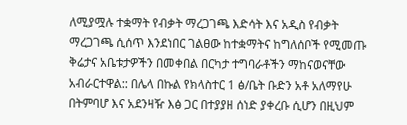ለሚያሟሉ ተቋማት የብቃት ማረጋገጫ እድሳት እና አዲስ የብቃት ማረጋገጫ ሲሰጥ እንደነበር ገልፀው ከተቋማትና ከግለሰቦች የሚመጡ ቅሬታና አቤቱታዎችን በመቀበል በርካታ ተግባራቶችን ማከናወናቸው አብራርተዋል:: በሌላ በኩል የክላስተር 1 ፅ/ቤት ቡድን አቶ አለማየሁ በትምባሆ እና አደንዛዥ እፅ ጋር በተያያዘ ሰነድ ያቀረቡ ሲሆን በዚህም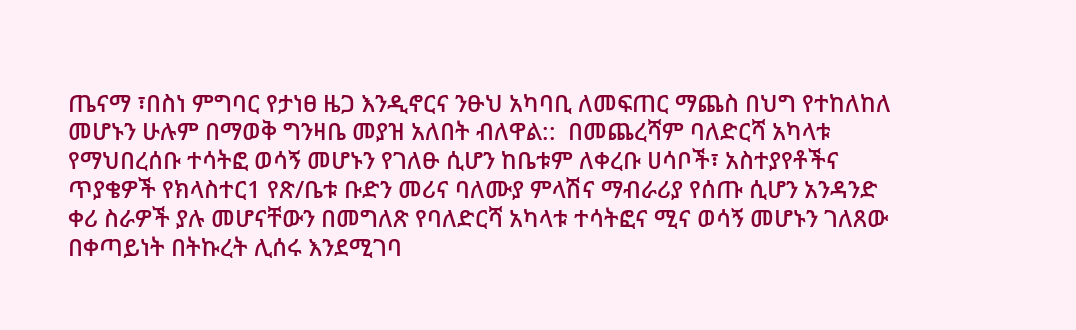ጤናማ ፣በስነ ምግባር የታነፀ ዜጋ እንዲኖርና ንፁህ አካባቢ ለመፍጠር ማጨስ በህግ የተከለከለ መሆኑን ሁሉም በማወቅ ግንዛቤ መያዝ አለበት ብለዋል::  በመጨረሻም ባለድርሻ አካላቱ የማህበረሰቡ ተሳትፎ ወሳኝ መሆኑን የገለፁ ሲሆን ከቤቱም ለቀረቡ ሀሳቦች፣ አስተያየቶችና ጥያቄዎች የክላስተር1 የጽ/ቤቱ ቡድን መሪና ባለሙያ ምላሽና ማብራሪያ የሰጡ ሲሆን አንዳንድ ቀሪ ስራዎች ያሉ መሆናቸውን በመግለጽ የባለድርሻ አካላቱ ተሳትፎና ሚና ወሳኝ መሆኑን ገለጸው በቀጣይነት በትኩረት ሊሰሩ እንደሚገባ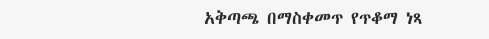አቅጣጫ በማስቀመጥ የጥቆማ ነጻ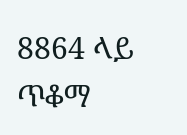8864 ላይ ጥቆማ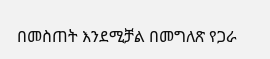በመስጠት እንደሚቻል በመግለጽ የጋራ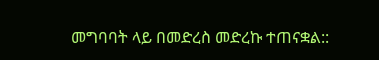መግባባት ላይ በመድረስ መድረኩ ተጠናቋል::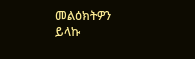መልዕክትዎን ይላኩ